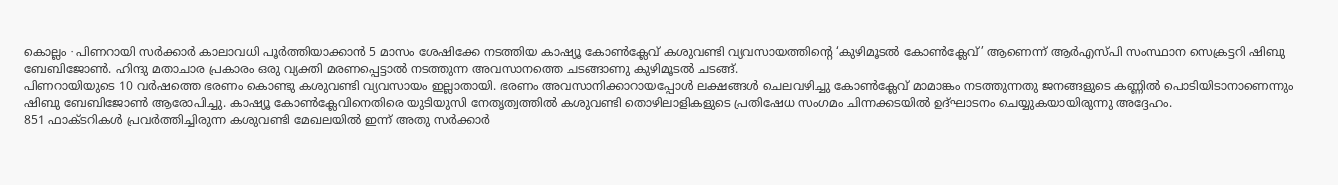കൊല്ലം ∙ പിണറായി സർക്കാർ കാലാവധി പൂർത്തിയാക്കാൻ 5 മാസം ശേഷിക്കേ നടത്തിയ കാഷ്യൂ കോൺക്ലേവ് കശുവണ്ടി വ്യവസായത്തിന്റെ ‘കുഴിമൂടൽ കോൺക്ലേവ്’ ആണെന്ന് ആർഎസ്പി സംസ്ഥാന സെക്രട്ടറി ഷിബു ബേബിജോൺ. ഹിന്ദു മതാചാര പ്രകാരം ഒരു വ്യക്തി മരണപ്പെട്ടാൽ നടത്തുന്ന അവസാനത്തെ ചടങ്ങാണു കുഴിമൂടൽ ചടങ്ങ്.
പിണറായിയുടെ 10 വർഷത്തെ ഭരണം കൊണ്ടു കശുവണ്ടി വ്യവസായം ഇല്ലാതായി. ഭരണം അവസാനിക്കാറായപ്പോൾ ലക്ഷങ്ങൾ ചെലവഴിച്ചു കോൺക്ലേവ് മാമാങ്കം നടത്തുന്നതു ജനങ്ങളുടെ കണ്ണിൽ പൊടിയിടാനാണെന്നും ഷിബു ബേബിജോൺ ആരോപിച്ചു. കാഷ്യൂ കോൺക്ലേവിനെതിരെ യുടിയുസി നേതൃത്വത്തിൽ കശുവണ്ടി തൊഴിലാളികളുടെ പ്രതിഷേധ സംഗമം ചിന്നക്കടയിൽ ഉദ്ഘാടനം ചെയ്യുകയായിരുന്നു അദ്ദേഹം.
851 ഫാക്ടറികൾ പ്രവർത്തിച്ചിരുന്ന കശുവണ്ടി മേഖലയിൽ ഇന്ന് അതു സർക്കാർ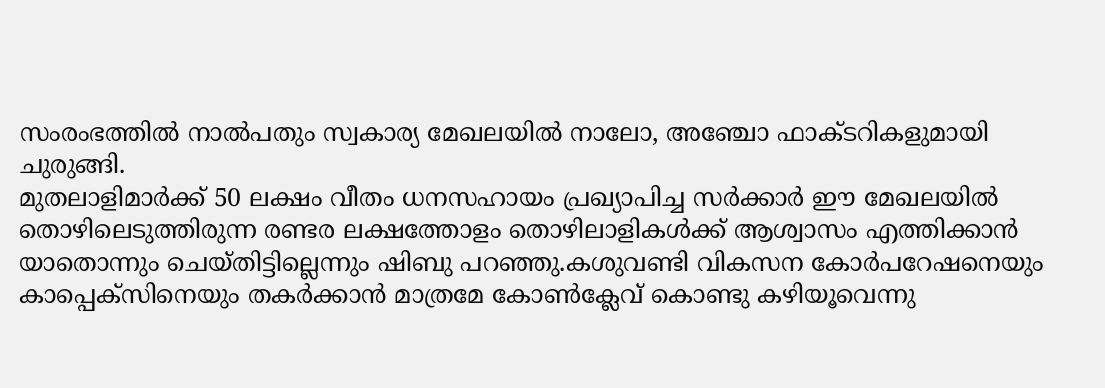സംരംഭത്തിൽ നാൽപതും സ്വകാര്യ മേഖലയിൽ നാലോ, അഞ്ചോ ഫാക്ടറികളുമായി ചുരുങ്ങി.
മുതലാളിമാർക്ക് 50 ലക്ഷം വീതം ധനസഹായം പ്രഖ്യാപിച്ച സർക്കാർ ഈ മേഖലയിൽ തൊഴിലെടുത്തിരുന്ന രണ്ടര ലക്ഷത്തോളം തൊഴിലാളികൾക്ക് ആശ്വാസം എത്തിക്കാൻ യാതൊന്നും ചെയ്തിട്ടില്ലെന്നും ഷിബു പറഞ്ഞു.കശുവണ്ടി വികസന കോർപറേഷനെയും കാപ്പെക്സിനെയും തകർക്കാൻ മാത്രമേ കോൺക്ലേവ് കൊണ്ടു കഴിയൂവെന്നു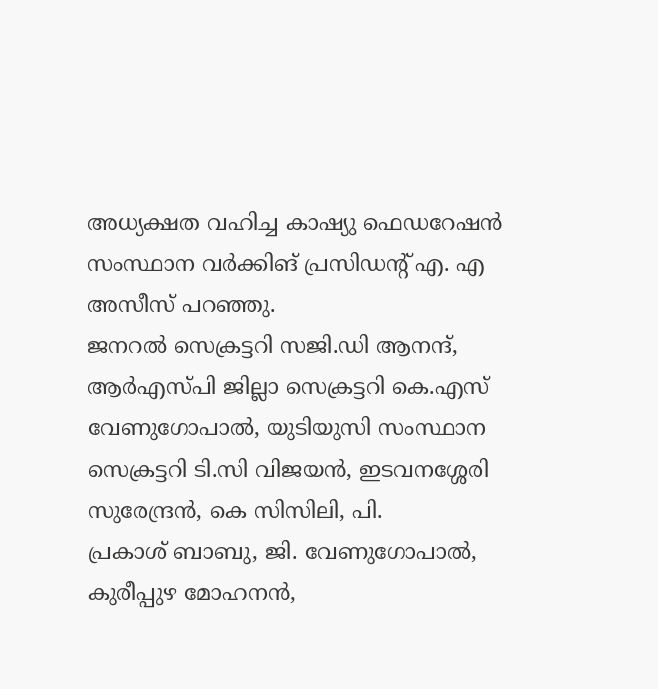അധ്യക്ഷത വഹിച്ച കാഷ്യു ഫെഡറേഷൻ സംസ്ഥാന വർക്കിങ് പ്രസിഡന്റ് എ. എ അസീസ് പറഞ്ഞു.
ജനറൽ സെക്രട്ടറി സജി.ഡി ആനന്ദ്, ആർഎസ്പി ജില്ലാ സെക്രട്ടറി കെ.എസ് വേണുഗോപാൽ, യുടിയുസി സംസ്ഥാന സെക്രട്ടറി ടി.സി വിജയൻ, ഇടവനശ്ശേരി സുരേന്ദ്രൻ, കെ സിസിലി, പി.
പ്രകാശ് ബാബു, ജി. വേണുഗോപാൽ, കുരീപ്പുഴ മോഹനൻ,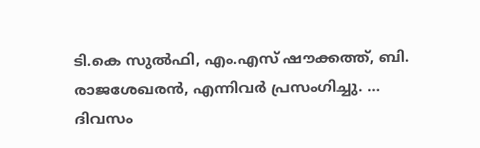ടി.കെ സുൽഫി, എം.എസ് ഷൗക്കത്ത്, ബി.
രാജശേഖരൻ, എന്നിവർ പ്രസംഗിച്ചു. …
ദിവസം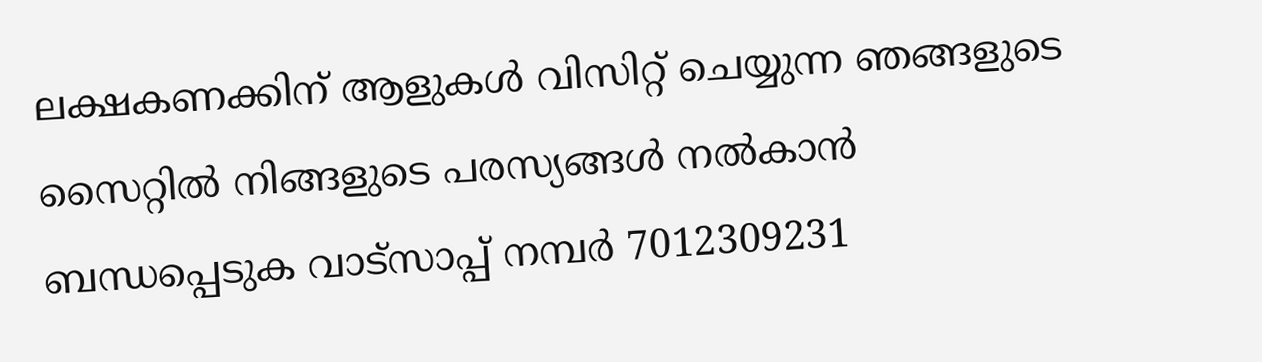ലക്ഷകണക്കിന് ആളുകൾ വിസിറ്റ് ചെയ്യുന്ന ഞങ്ങളുടെ സൈറ്റിൽ നിങ്ങളുടെ പരസ്യങ്ങൾ നൽകാൻ ബന്ധപ്പെടുക വാട്സാപ്പ് നമ്പർ 7012309231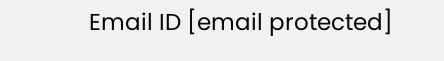Email ID [email protected]